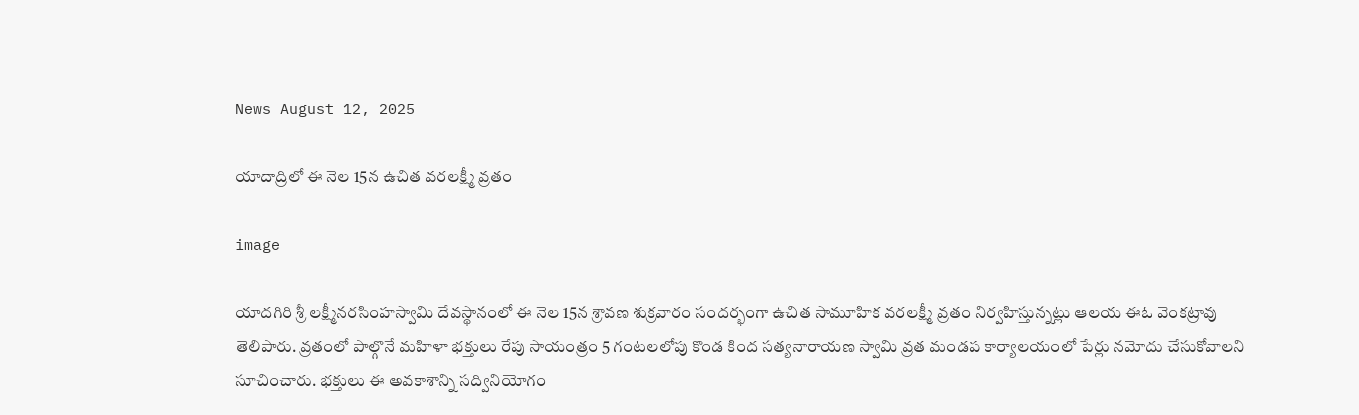News August 12, 2025

యాదాద్రిలో ఈ నెల 15న ఉచిత వరలక్ష్మీ వ్రతం

image

యాదగిరి శ్రీ లక్ష్మీనరసింహస్వామి దేవస్థానంలో ఈ నెల 15న శ్రావణ శుక్రవారం సందర్భంగా ఉచిత సామూహిక వరలక్ష్మీ వ్రతం నిర్వహిస్తున్నట్లు ఆలయ ఈఓ వెంకట్రావు తెలిపారు. వ్రతంలో పాల్గొనే మహిళా భక్తులు రేపు సాయంత్రం 5 గంటలలోపు కొండ కింద సత్యనారాయణ స్వామి వ్రత మండప కార్యాలయంలో పేర్లు నమోదు చేసుకోవాలని సూచించారు. భక్తులు ఈ అవకాశాన్ని సద్వినియోగం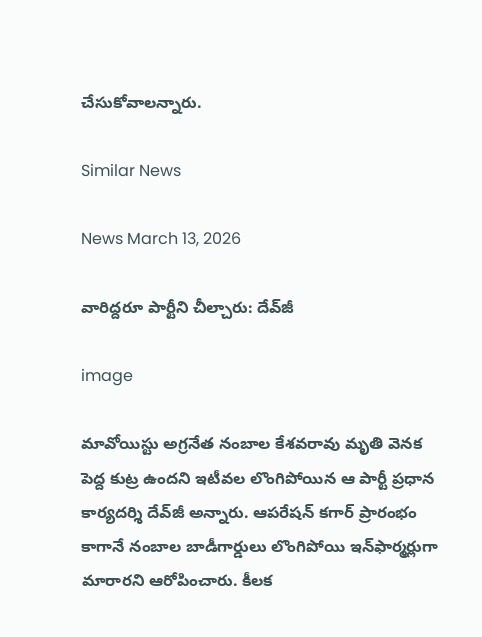చేసుకోవాలన్నారు.

Similar News

News March 13, 2026

వారిద్దరూ పార్టీని చీల్చారు: దేవ్‌జీ

image

మావోయిస్టు అగ్రనేత నంబాల కేశవరావు మృతి వెనక పెద్ద కుట్ర ఉందని ఇటీవల లొంగిపోయిన ఆ పార్టీ ప్రధాన కార్యదర్శి దేవ్‌జీ అన్నారు. ఆపరేషన్ కగార్ ప్రారంభం కాగానే నంబాల బాడీగార్డులు లొంగిపోయి ఇన్‌ఫార్మర్లుగా మారారని ఆరోపించారు. కీలక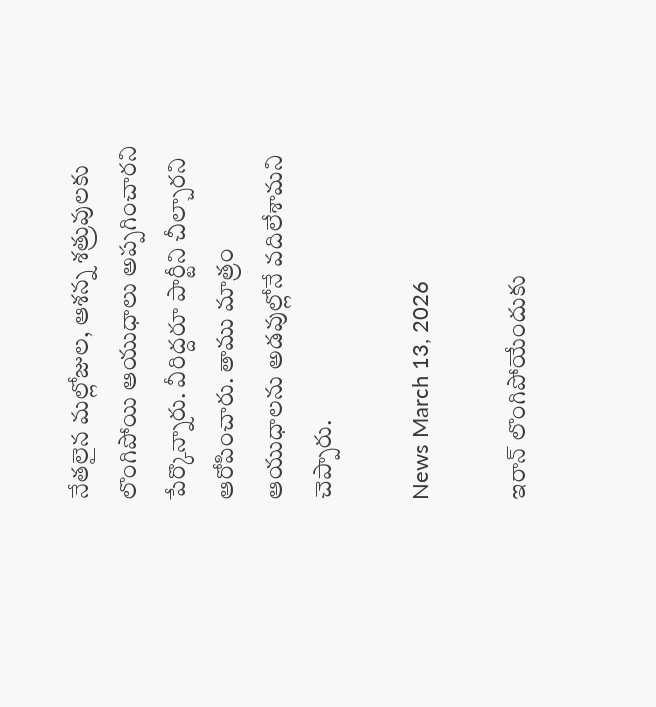నేతలైన మల్లోజుల, ఆశన్న శత్రువులకు లొంగిపోయి ఆయుధాలు అప్పగించారని పేర్కొన్నారు. వీరిద్దరూ పార్టీని చీల్చారని ఆరోపించారు. తాము మాత్రం ఆయుధాలను అడవుల్లోనే వదిలేశామని చెప్పారు.

News March 13, 2026

ఇరాన్ లొంగిపోయేందుకు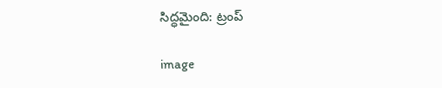సిద్ధమైంది: ట్రంప్

image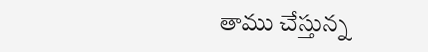తాము చేస్తున్న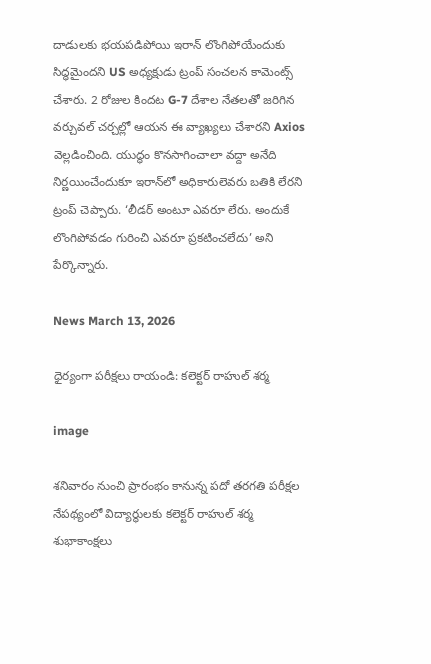దాడులకు భయపడిపోయి ఇరాన్ లొంగిపోయేందుకు సిద్ధమైందని US అధ్యక్షుడు ట్రంప్ సంచలన కామెంట్స్ చేశారు. 2 రోజుల కిందట G-7 దేశాల నేతలతో జరిగిన వర్చువల్ చర్చల్లో ఆయన ఈ వ్యాఖ్యలు చేశారని Axios వెల్లడించింది. యుద్ధం కొనసాగించాలా వద్దా అనేది నిర్ణయించేందుకూ ఇరాన్‌లో అధికారులెవరు బతికి లేరని ట్రంప్ చెప్పారు. ‘లీడర్ అంటూ ఎవరూ లేరు. అందుకే లొంగిపోవడం గురించి ఎవరూ ప్రకటించలేదు’ అని పేర్కొన్నారు.

News March 13, 2026

ధైర్యంగా పరీక్షలు రాయండి: కలెక్టర్ రాహుల్ శర్మ

image

శనివారం నుంచి ప్రారంభం కానున్న పదో తరగతి పరీక్షల నేపథ్యంలో విద్యార్థులకు కలెక్టర్ రాహుల్ శర్మ శుభాకాంక్షలు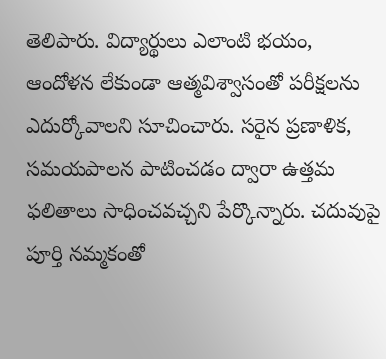తెలిపారు. విద్యార్థులు ఎలాంటి భయం, ఆందోళన లేకుండా ఆత్మవిశ్వాసంతో పరీక్షలను ఎదుర్కోవాలని సూచించారు. సరైన ప్రణాళిక, సమయపాలన పాటించడం ద్వారా ఉత్తమ ఫలితాలు సాధించవచ్చని పేర్కొన్నారు. చదువుపై పూర్తి నమ్మకంతో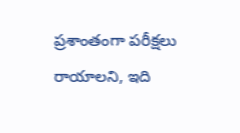ప్రశాంతంగా పరీక్షలు రాయాలని, ఇది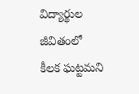విద్యార్థుల జీవితంలో కీలక ఘట్టమని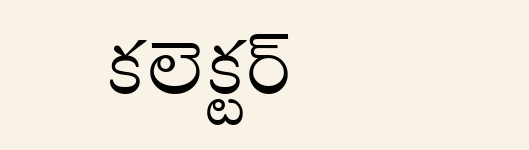కలెక్టర్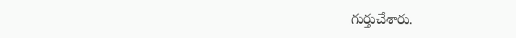గుర్తుచేశారు.